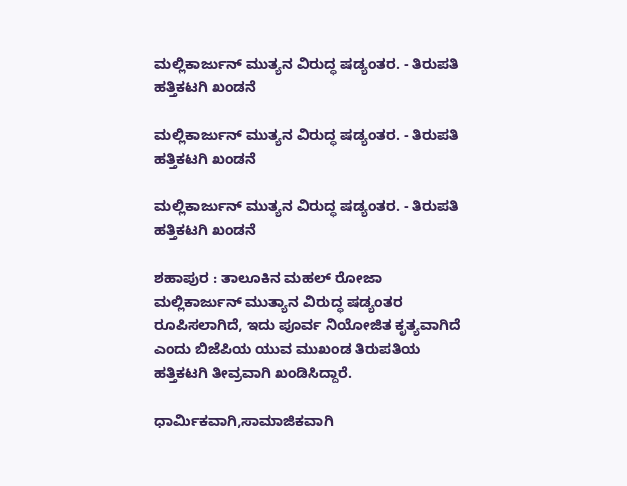ಮಲ್ಲಿಕಾರ್ಜುನ್ ಮುತ್ಯನ ವಿರುದ್ಧ ಷಡ್ಯಂತರ. - ತಿರುಪತಿ ಹತ್ತಿಕಟಗಿ ಖಂಡನೆ

ಮಲ್ಲಿಕಾರ್ಜುನ್ ಮುತ್ಯನ ವಿರುದ್ಧ ಷಡ್ಯಂತರ. - ತಿರುಪತಿ ಹತ್ತಿಕಟಗಿ ಖಂಡನೆ

ಮಲ್ಲಿಕಾರ್ಜುನ್ ಮುತ್ಯನ ವಿರುದ್ಧ ಷಡ್ಯಂತರ. - ತಿರುಪತಿ ಹತ್ತಿಕಟಗಿ ಖಂಡನೆ

ಶಹಾಪುರ : ತಾಲೂಕಿನ ಮಹಲ್ ರೋಜಾ ಮಲ್ಲಿಕಾರ್ಜುನ್ ಮುತ್ಯಾನ ವಿರುದ್ಧ ಷಡ್ಯಂತರ ರೂಪಿಸಲಾಗಿದೆ, ಇದು ಪೂರ್ವ ನಿಯೋಜಿತ ಕೃತ್ಯವಾಗಿದೆ ಎಂದು ಬಿಜೆಪಿಯ ಯುವ ಮುಖಂಡ ತಿರುಪತಿಯ ಹತ್ತಿಕಟಗಿ ತೀವ್ರವಾಗಿ ಖಂಡಿಸಿದ್ದಾರೆ.

ಧಾರ್ಮಿಕವಾಗಿ,ಸಾಮಾಜಿಕವಾಗಿ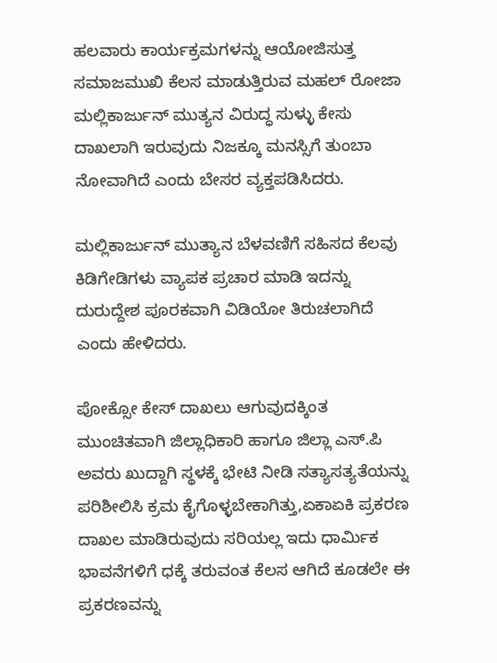ಹಲವಾರು ಕಾರ್ಯಕ್ರಮಗಳನ್ನು ಆಯೋಜಿಸುತ್ತ ಸಮಾಜಮುಖಿ ಕೆಲಸ ಮಾಡುತ್ತಿರುವ ಮಹಲ್ ರೋಜಾ ಮಲ್ಲಿಕಾರ್ಜುನ್ ಮುತ್ಯನ ವಿರುದ್ಧ ಸುಳ್ಳು ಕೇಸು ದಾಖಲಾಗಿ ಇರುವುದು ನಿಜಕ್ಕೂ ಮನಸ್ಸಿಗೆ ತುಂಬಾ ನೋವಾಗಿದೆ ಎಂದು ಬೇಸರ ವ್ಯಕ್ತಪಡಿಸಿದರು.

ಮಲ್ಲಿಕಾರ್ಜುನ್ ಮುತ್ಯಾನ ಬೆಳವಣಿಗೆ ಸಹಿಸದ ಕೆಲವು ಕಿಡಿಗೇಡಿಗಳು ವ್ಯಾಪಕ ಪ್ರಚಾರ ಮಾಡಿ ಇದನ್ನು ದುರುದ್ದೇಶ ಪೂರಕವಾಗಿ ವಿಡಿಯೋ ತಿರುಚಲಾಗಿದೆ ಎಂದು ಹೇಳಿದರು.

ಪೋಕ್ಸೋ ಕೇಸ್ ದಾಖಲು ಆಗುವುದಕ್ಕಿಂತ ಮುಂಚಿತವಾಗಿ ಜಿಲ್ಲಾಧಿಕಾರಿ ಹಾಗೂ ಜಿಲ್ಲಾ ಎಸ್.ಪಿ ಅವರು ಖುದ್ದಾಗಿ ಸ್ಥಳಕ್ಕೆ ಭೇಟಿ ನೀಡಿ ಸತ್ಯಾಸತ್ಯತೆಯನ್ನು ಪರಿಶೀಲಿಸಿ ಕ್ರಮ ಕೈಗೊಳ್ಳಬೇಕಾಗಿತ್ತು,ಏಕಾಏಕಿ ಪ್ರಕರಣ ದಾಖಲ ಮಾಡಿರುವುದು ಸರಿಯಲ್ಲ ಇದು ಧಾರ್ಮಿಕ ಭಾವನೆಗಳಿಗೆ ಧಕ್ಕೆ ತರುವಂತ ಕೆಲಸ ಆಗಿದೆ ಕೂಡಲೇ ಈ ಪ್ರಕರಣವನ್ನು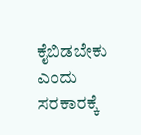ಕೈಬಿಡಬೇಕು ಎಂದು ಸರಕಾರಕ್ಕೆ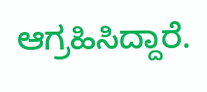ಆಗ್ರಹಿಸಿದ್ದಾರೆ.